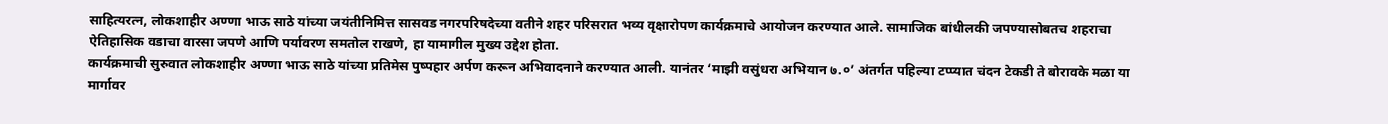साहित्यरत्न, लोकशाहीर अण्णा भाऊ साठे यांच्या जयंतीनिमित्त सासवड नगरपरिषदेच्या वतीने शहर परिसरात भव्य वृक्षारोपण कार्यक्रमाचे आयोजन करण्यात आले. सामाजिक बांधीलकी जपण्यासोबतच शहराचा ऐतिहासिक वडाचा वारसा जपणे आणि पर्यावरण समतोल राखणे, हा यामागील मुख्य उद्देश होता.
कार्यक्रमाची सुरुवात लोकशाहीर अण्णा भाऊ साठे यांच्या प्रतिमेस पुष्पहार अर्पण करून अभिवादनाने करण्यात आली. यानंतर ‘माझी वसुंधरा अभियान ७.०’ अंतर्गत पहिल्या टप्प्यात चंदन टेकडी ते बोरावके मळा या मार्गावर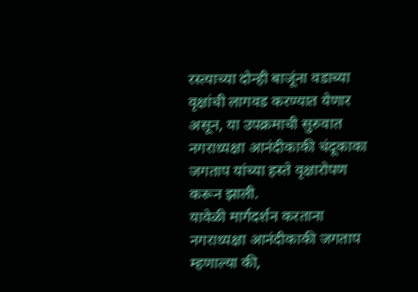रस्त्याच्या दोन्ही बाजूंना वडाच्या वृक्षांची लागवड करण्यात येणार असून, या उपक्रमाची सुरुवात नगराध्यक्षा आनंदीकाकी चंदूकाका जगताप यांच्या हस्ते वृक्षारोपण करून झाली.
यावेळी मार्गदर्शन करताना नगराध्यक्षा आनंदीकाकी जगताप म्हणाल्या की,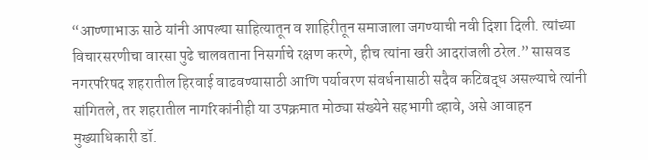“आण्णाभाऊ साठे यांनी आपल्या साहित्यातून व शाहिरीतून समाजाला जगण्याची नवी दिशा दिली. त्यांच्या विचारसरणीचा वारसा पुढे चालवताना निसर्गाचे रक्षण करणे, हीच त्यांना खरी आदरांजली ठरेल.” सासवड नगरपरिषद शहरातील हिरवाई वाढवण्यासाठी आणि पर्यावरण संवर्धनासाठी सदैव कटिबद्ध असल्याचे त्यांनी सांगितले, तर शहरातील नागरिकांनीही या उपक्रमात मोठ्या संख्येने सहभागी व्हावे, असे आवाहन मुख्याधिकारी डॉ.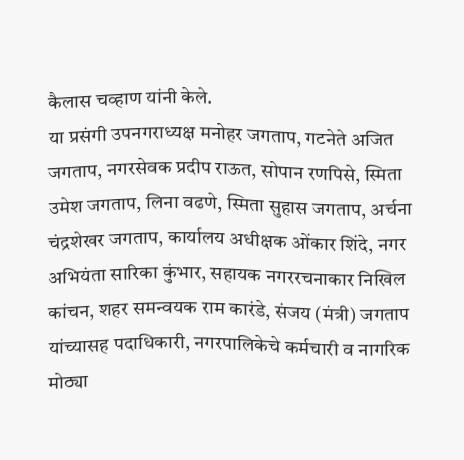कैलास चव्हाण यांनी केले.
या प्रसंगी उपनगराध्यक्ष मनोहर जगताप, गटनेते अजित जगताप, नगरसेवक प्रदीप राऊत, सोपान रणपिसे, स्मिता उमेश जगताप, लिना वढणे, स्मिता सुहास जगताप, अर्चना चंद्रशेखर जगताप, कार्यालय अधीक्षक ओंकार शिंदे, नगर अभियंता सारिका कुंभार, सहायक नगररचनाकार निखिल कांचन, शहर समन्वयक राम कारंडे, संजय (मंत्री) जगताप यांच्यासह पदाधिकारी, नगरपालिकेचे कर्मचारी व नागरिक मोठ्या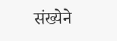संख्येने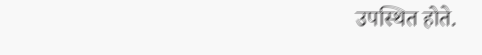उपस्थित होते.